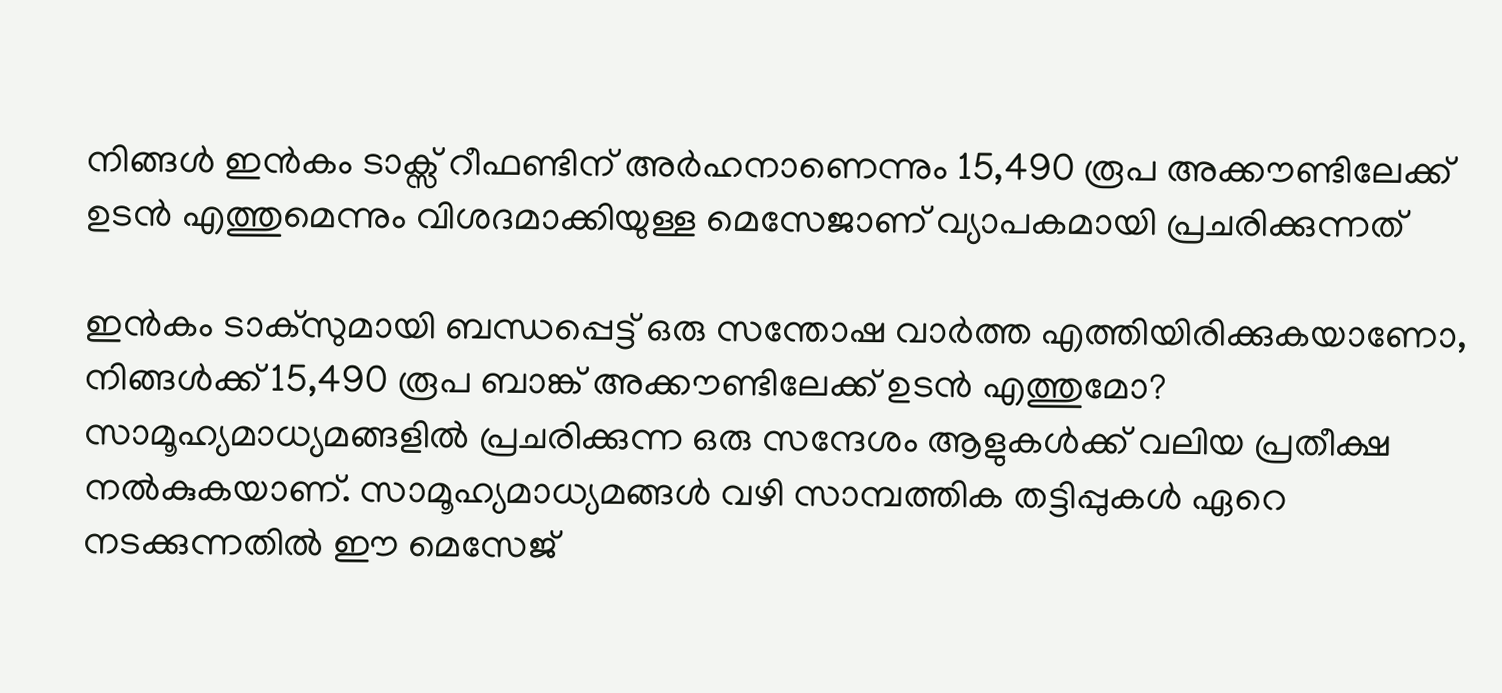നിങ്ങള്‍ ഇന്‍കം ടാക്സ് റീഫണ്ടിന് അർഹനാണെന്നും 15,490 രൂപ അക്കൗണ്ടിലേക്ക് ഉടന്‍ എത്തുമെന്നും വിശദമാക്കിയുള്ള മെസേജാണ് വ്യാപകമായി പ്രചരിക്കുന്നത്

ഇന്‍കം ടാക്സുമായി ബന്ധപ്പെട്ട് ഒരു സന്തോഷ വാര്‍ത്ത എത്തിയിരിക്കുകയാണോ, നിങ്ങള്‍ക്ക് 15,490 രൂപ ബാങ്ക് അക്കൗണ്ടിലേക്ക് ഉടന്‍ എത്തുമോ? സാമൂഹ്യമാധ്യമങ്ങളില്‍ പ്രചരിക്കുന്ന ഒരു സന്ദേശം ആളുകള്‍ക്ക് വലിയ പ്രതീക്ഷ നല്‍കുകയാണ്. സാമൂഹ്യമാധ്യമങ്ങള്‍ വഴി സാമ്പത്തിക തട്ടിപ്പുകള്‍ ഏറെ നടക്കുന്നതില്‍ ഈ മെസേജ്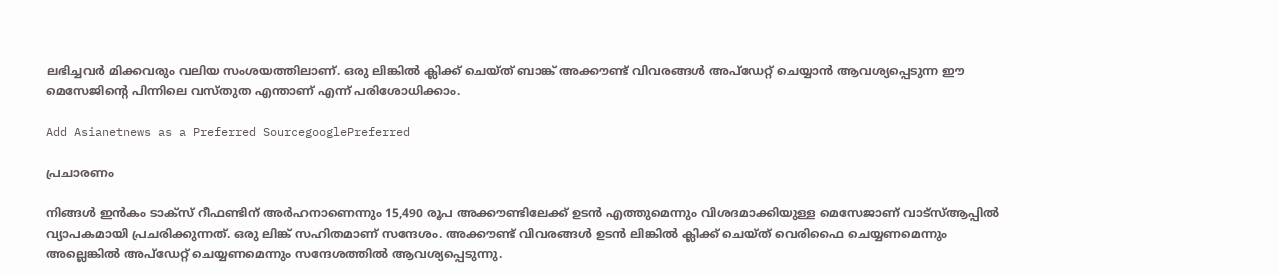ലഭിച്ചവര്‍ മിക്കവരും വലിയ സംശയത്തിലാണ്. ഒരു ലിങ്കില്‍ ക്ലിക്ക് ചെയ്ത് ബാങ്ക് അക്കൗണ്ട് വിവരങ്ങള്‍ അപ്‌ഡേറ്റ് ചെയ്യാന്‍ ആവശ്യപ്പെടുന്ന ഈ മെസേജിന്‍റെ പിന്നിലെ വസ്‌തുത എന്താണ് എന്ന് പരിശോധിക്കാം.

Add Asianetnews as a Preferred SourcegooglePreferred

പ്രചാരണം

നിങ്ങള്‍ ഇന്‍കം ടാക്സ് റീഫണ്ടിന് അർഹനാണെന്നും 15,490 രൂപ അക്കൗണ്ടിലേക്ക് ഉടന്‍ എത്തുമെന്നും വിശദമാക്കിയുള്ള മെസേജാണ് വാട്‌സ്ആപ്പില്‍ വ്യാപകമായി പ്രചരിക്കുന്നത്. ഒരു ലിങ്ക് സഹിതമാണ് സന്ദേശം. അക്കൗണ്ട് വിവരങ്ങള്‍ ഉടന്‍ ലിങ്കില്‍ ക്ലിക്ക് ചെയ്ത് വെരിഫൈ ചെയ്യണമെന്നും അല്ലെങ്കില്‍ അപ്ഡേറ്റ് ചെയ്യണമെന്നും സന്ദേശത്തില്‍ ആവശ്യപ്പെടുന്നു.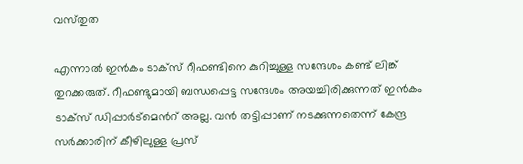വസ്‌തുത

എന്നാല്‍ ഇന്‍കം ടാക്സ് റീഫണ്ടിനെ കുറിച്ചുള്ള സന്ദേശം കണ്ട് ലിങ്ക് തുറക്കരുത്. റീഫണ്ടുമായി ബന്ധപ്പെട്ട സന്ദേശം അയച്ചിരിക്കുന്നത് ഇന്‍കം ടാക്സ് ഡിപ്പാര്‍ട്‌മെന്‍റ് അല്ല. വന്‍ തട്ടിപ്പാണ് നടക്കുന്നതെന്ന് കേന്ദ്ര സർക്കാരിന് കീഴിലുള്ള പ്രസ്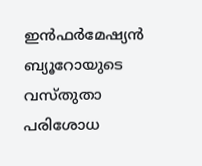ഇന്‍ഫര്‍മേഷ്യന്‍ ബ്യൂറോയുടെ വസ്തുതാ പരിശോധ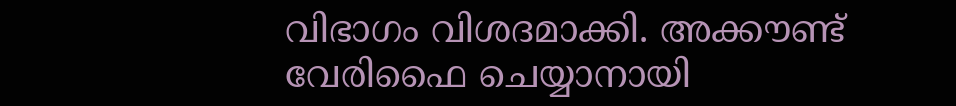വിഭാഗം വിശദമാക്കി. അക്കൗണ്ട് വേരിഫൈ ചെയ്യാനായി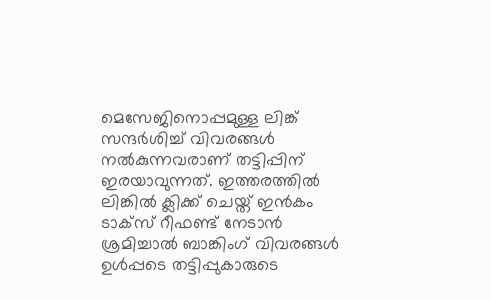മെസേജിനൊപ്പമുള്ള ലിങ്ക് സന്ദർശിച്ച് വിവരങ്ങൾ നൽകുന്നവരാണ് തട്ടിപ്പിന് ഇരയാവുന്നത്. ഇത്തരത്തില്‍ ലിങ്കില്‍ ക്ലിക്ക് ചെയ്ത് ഇന്‍കം ടാക്സ് റീഫണ്ട് നേടാന്‍ ശ്രമിച്ചാല്‍ ബാങ്കിംഗ് വിവരങ്ങള്‍ ഉള്‍പ്പടെ തട്ടിപ്പുകാരുടെ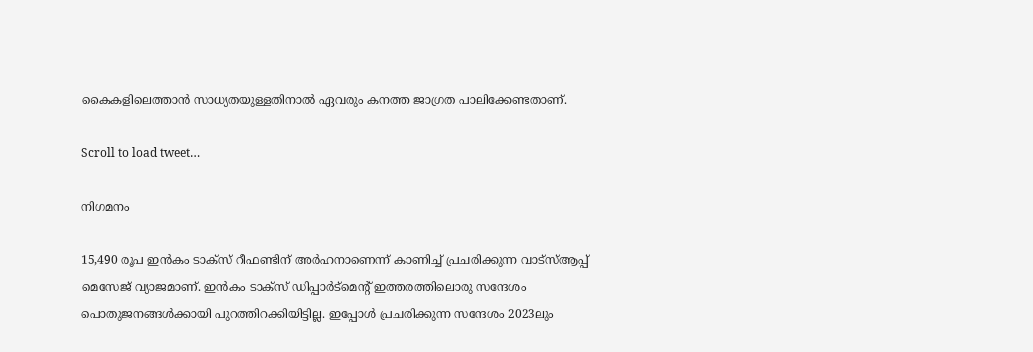കൈകളിലെത്താന്‍ സാധ്യതയുള്ളതിനാല്‍ ഏവരും കനത്ത ജാഗ്രത പാലിക്കേണ്ടതാണ്.

Scroll to load tweet…

നിഗമനം

15,490 രൂപ ഇന്‍കം ടാക്സ് റീഫണ്ടിന് അർഹനാണെന്ന് കാണിച്ച് പ്രചരിക്കുന്ന വാട്സ്ആപ്പ് മെസേജ് വ്യാജമാണ്. ഇന്‍കം ടാക്സ് ഡിപ്പാര്‍ട്‌മെന്‍റ് ഇത്തരത്തിലൊരു സന്ദേശം പൊതുജനങ്ങള്‍ക്കായി പുറത്തിറക്കിയിട്ടില്ല. ഇപ്പോള്‍ പ്രചരിക്കുന്ന സന്ദേശം 2023ലും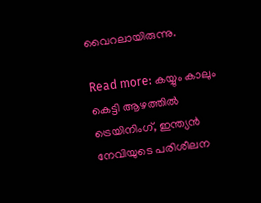വൈറലായിരുന്നു.

Read more: കയ്യും കാലും കെട്ടി ആഴത്തില്‍ ട്രെയിനിംഗ്, ഇന്ത്യന്‍ നേവിയുടെ പരിശീലന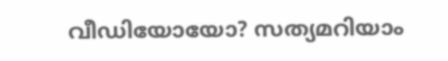വീഡിയോയോ? സത്യമറിയാം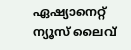ഏഷ്യാനെറ്റ് ന്യൂസ് ലൈവ്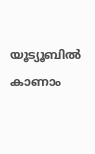യൂട്യൂബിൽ കാണാം